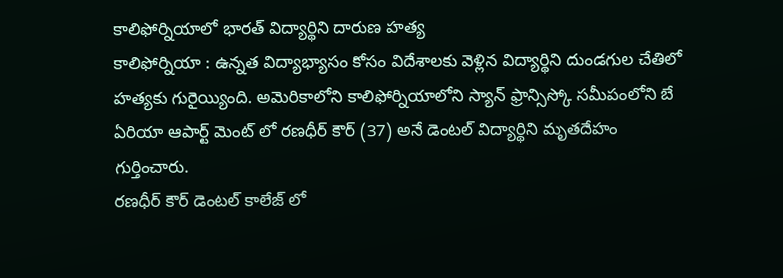కాలిఫోర్నియాలో భారత్ విద్యార్థిని దారుణ హత్య
కాలిఫోర్నియా : ఉన్నత విద్యాభ్యాసం కోసం విదేశాలకు వెళ్లిన విద్యార్థిని దుండగుల చేతిలో హత్యకు గురైయ్యింది. అమెరికాలోని కాలిఫోర్నియాలోని స్యాన్ ఫ్రాన్సిస్కో సమీపంలోని బే ఏరియా ఆపార్ట్ మెంట్ లో రణధీర్ కౌర్ (37) అనే డెంటల్ విద్యార్థిని మృతదేహం గుర్తించారు.
రణధీర్ కౌర్ డెంటల్ కాలేజ్ లో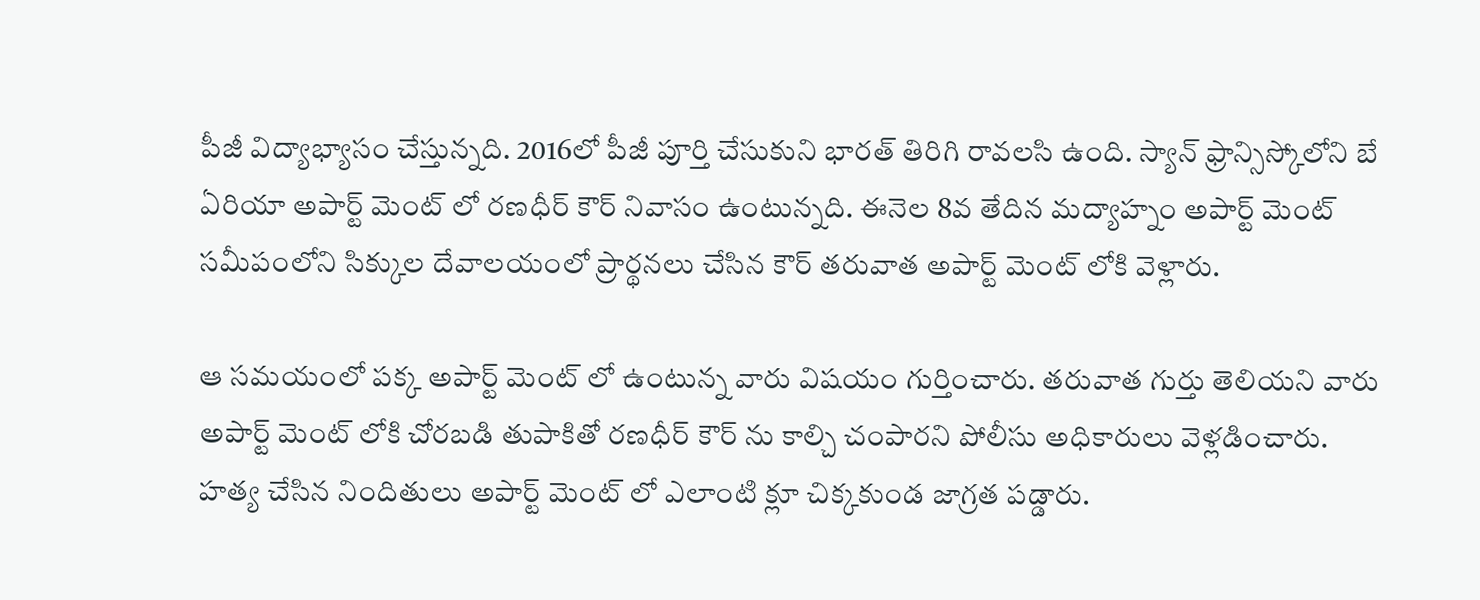పీజీ విద్యాభ్యాసం చేస్తున్నది. 2016లో పీజీ పూర్తి చేసుకుని భారత్ తిరిగి రావలసి ఉంది. స్యాన్ ఫ్రాన్సిస్కోలోని బే ఏరియా అపార్ట్ మెంట్ లో రణధీర్ కౌర్ నివాసం ఉంటున్నది. ఈనెల 8వ తేదిన మద్యాహ్నం అపార్ట్ మెంట్ సమీపంలోని సిక్కుల దేవాలయంలో ప్రార్థనలు చేసిన కౌర్ తరువాత అపార్ట్ మెంట్ లోకి వెళ్లారు.

ఆ సమయంలో పక్క అపార్ట్ మెంట్ లో ఉంటున్న వారు విషయం గుర్తించారు. తరువాత గుర్తు తెలియని వారు అపార్ట్ మెంట్ లోకి చోరబడి తుపాకితో రణధీర్ కౌర్ ను కాల్చి చంపారని పోలీసు అధికారులు వెళ్లడించారు. హత్య చేసిన నిందితులు అపార్ట్ మెంట్ లో ఎలాంటి క్లూ చిక్కకుండ జాగ్రత పడ్డారు.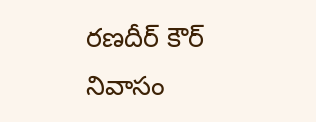రణదీర్ కౌర్ నివాసం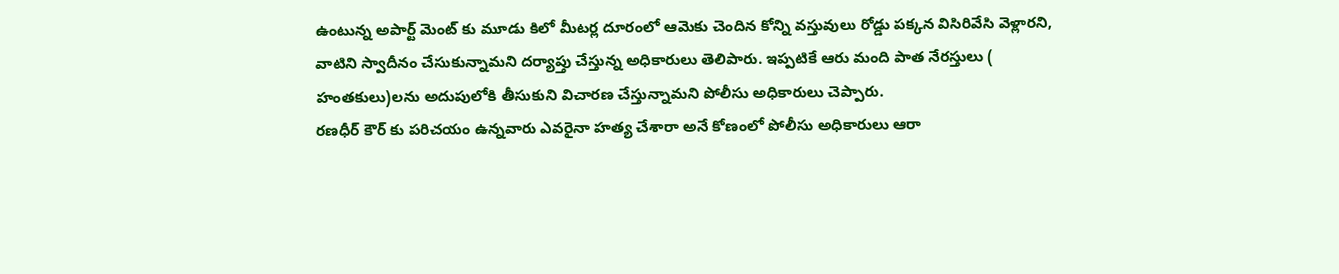ఉంటున్న అపార్ట్ మెంట్ కు మూడు కిలో మీటర్ల దూరంలో ఆమెకు చెందిన కోన్ని వస్తువులు రోడ్డు పక్కన విసిరివేసి వెళ్లారని, వాటిని స్వాదీనం చేసుకున్నామని దర్యాప్తు చేస్తున్న అధికారులు తెలిపారు. ఇప్పటికే ఆరు మంది పాత నేరస్తులు ( హంతకులు)లను అదుపులోకి తీసుకుని విచారణ చేస్తున్నామని పోలీసు అధికారులు చెప్పారు.
రణధీర్ కౌర్ కు పరిచయం ఉన్నవారు ఎవరైనా హత్య చేశారా అనే కోణంలో పోలీసు అధికారులు ఆరా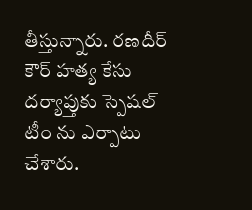తీస్తున్నారు. రణదీర్ కౌర్ హత్య కేసు దర్యాప్తుకు స్పెషల్ టీం ను ఎర్పాటు చేశారు.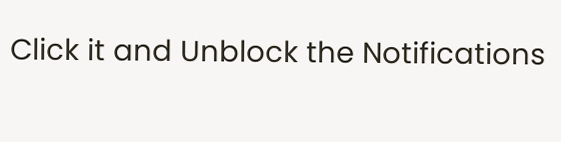Click it and Unblock the Notifications